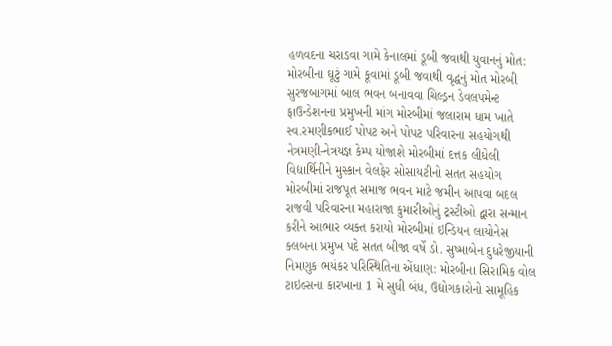હળવદના ચરાડવા ગામે કેનાલમાં ડૂબી જવાથી યુવાનનું મોત: મોરબીના ઘૂટું ગામે કૂવામાં ડૂબી જવાથી વૃદ્ધનું મોત મોરબી સુરજબાગમાં બાલ ભવન બનાવવા ચિલ્ડ્રન ડેવલપમેન્ટ ફાઉન્ડેશનના પ્રમુખની માંગ મોરબીમાં જલારામ ધામ ખાતે સ્વ.રમણીકભાઈ પોપટ અને પોપટ પરિવારના સહયોગથી નેત્રમણી-નેત્રયજ્ઞ કેમ્પ યોજાશે મોરબીમાં દત્તક લીધેલી વિદ્યાર્થિનીને મુસ્કાન વેલફેર સોસાયટીનો સતત સહયોગ મોરબીમાં રાજપૂત સમાજ ભવન માટે જમીન આપવા બદલ રાજવી પરિવારના મહારાજા કુમારીઓનું ટ્રસ્ટીઓ દ્વારા સન્માન કરીને આભાર વ્યક્ત કરાયો મોરબીમાં ઇન્ડિયન લાયોનેસ ક્લબના પ્રમુખ પદે સતત બીજા વર્ષે ડો. સુષ્માબેન દુધરેજીયાની  નિમણુક ભયંકર પરિસ્થિતિના એંધાણ: મોરબીના સિરામિક વોલ ટાઇલ્સના કારખાના 1 મે સુધી બંધ, ઉદ્યોગકારોનો સામૂહિક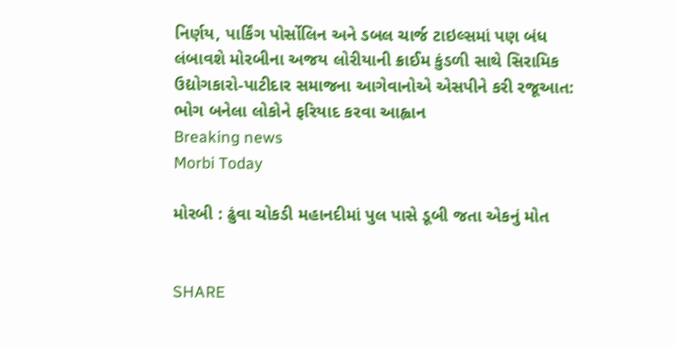નિર્ણય, પાર્કિંગ પોર્સોલિન અને ડબલ ચાર્જ ટાઇલ્સમાં પણ બંધ લંબાવશે મોરબીના અજય લોરીયાની ક્રાઈમ કુંડળી સાથે સિરામિક ઉદ્યોગકારો-પાટીદાર સમાજના આગેવાનોએ એસપીને કરી રજૂઆત: ભોગ બનેલા લોકોને ફરિયાદ કરવા આહ્વાન
Breaking news
Morbi Today

મોરબી : ઢુંવા ચોકડી મહાનદીમાં પુલ પાસે ડૂબી જતા એકનું મોત


SHARE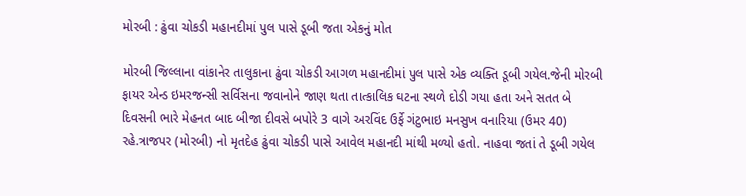મોરબી : ઢુંવા ચોકડી મહાનદીમાં પુલ પાસે ડૂબી જતા એકનું મોત

મોરબી જિલ્લાના વાંકાનેર તાલુકાના ઢુંવા ચોકડી આગળ મહાનદીમાં પુલ પાસે એક વ્યક્તિ ડૂબી ગયેલ.જેની મોરબી ફાયર એન્ડ ઇમરજન્સી સર્વિસના જવાનોને જાણ થતા તાત્કાલિક ઘટના સ્થળે દોડી ગયા હતા અને સતત બે દિવસની ભારે મેહનત બાદ બીજા દીવસે બપોરે 3 વાગે અરવિંદ ઉર્ફે ગંટુભાઇ મનસુખ વનારિયા (ઉમર 40) રહે.ત્રાજપર (મોરબી) નો મૃતદેહ ઢુંવા ચોકડી પાસે આવેલ મહાનદી માંથી મળ્યો હતો. નાહવા જતાં તે ડૂબી ગયેલ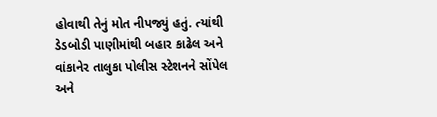હોવાથી તેનું મોત નીપજ્યું હતું. ત્યાંથી ડેડબોડી પાણીમાંથી બહાર કાઢેલ અને વાંકાનેર તાલુકા પોલીસ સ્ટેશનને સોંપેલ અને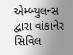એમ્બ્યુલન્સ દ્વારા વાંકાનેર સિવિલ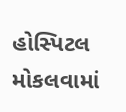હોસ્પિટલ મોકલવામાં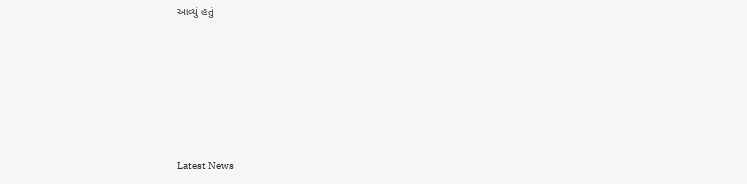આવ્યું હતું






Latest News